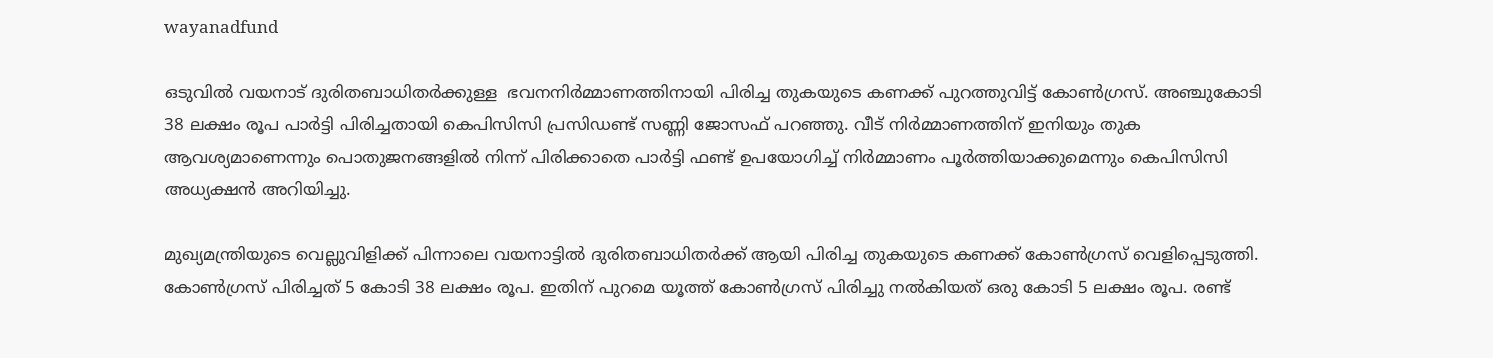wayanadfund

ഒടുവിൽ വയനാട് ദുരിതബാധിതർക്കുള്ള  ഭവനനിർമ്മാണത്തിനായി പിരിച്ച തുകയുടെ കണക്ക് പുറത്തുവിട്ട് കോൺഗ്രസ്. അഞ്ചുകോടി 38 ലക്ഷം രൂപ പാര്‍ട്ടി പിരിച്ചതായി കെപിസിസി പ്രസിഡണ്ട് സണ്ണി ജോസഫ് പറഞ്ഞു. വീട് നിർമ്മാണത്തിന് ഇനിയും തുക ആവശ്യമാണെന്നും പൊതുജനങ്ങളിൽ നിന്ന് പിരിക്കാതെ പാർട്ടി ഫണ്ട് ഉപയോഗിച്ച് നിർമ്മാണം പൂർത്തിയാക്കുമെന്നും കെപിസിസി അധ്യക്ഷൻ അറിയിച്ചു.

മുഖ്യമന്ത്രിയുടെ വെല്ലുവിളിക്ക് പിന്നാലെ വയനാട്ടിൽ ദുരിതബാധിതർക്ക് ആയി പിരിച്ച തുകയുടെ കണക്ക് കോൺഗ്രസ്‌ വെളിപ്പെടുത്തി. കോൺഗ്രസ്‌ പിരിച്ചത് 5 കോടി 38 ലക്ഷം രൂപ. ഇതിന് പുറമെ യൂത്ത് കോൺഗ്രസ്‌ പിരിച്ചു നൽകിയത് ഒരു കോടി 5 ലക്ഷം രൂപ. രണ്ട്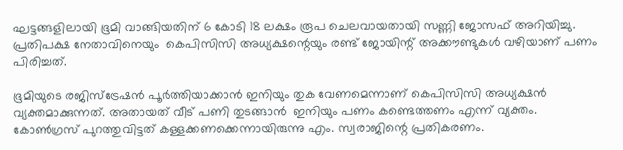ഘട്ടങ്ങളിലായി ഭൂമി വാങ്ങിയതിന് 6 കോടി 18 ലക്ഷം രൂപ ചെലവായതായി സണ്ണി ജോസഫ് അറിയിച്ചു. പ്രതിപക്ഷ നേതാവിനെയും  കെപിസിസി അധ്യക്ഷന്റെയും രണ്ട് ജോയിന്റ് അക്കൗണ്ടുകൾ വഴിയാണ് പണം പിരിച്ചത്.

ഭൂമിയുടെ രജിസ്ട്രേഷൻ പൂർത്തിയാക്കാൻ ഇനിയും തുക വേണമെന്നാണ് കെപിസിസി അധ്യക്ഷൻ വ്യക്തമാക്കുന്നത്. അതായത് വീട് പണി തുടങ്ങാൻ  ഇനിയും പണം കണ്ടെത്തണം എന്ന് വ്യക്തം. കോൺഗ്രസ് പുറത്തുവിട്ടത് കള്ളക്കണക്കെന്നായിരുന്നു എം. സ്വരാജിന്റെ പ്രതികരണം.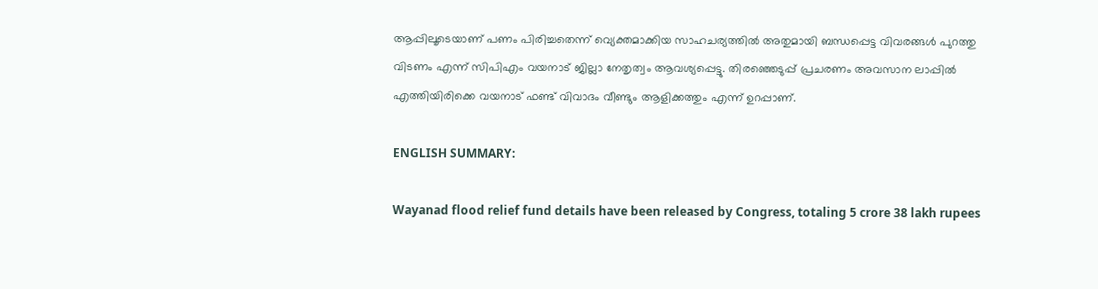ആപ്പിലൂടെയാണ് പണം പിരിച്ചതെന്ന് വ്യെക്തമാക്കിയ സാഹചര്യത്തിൽ അതുമായി ബന്ധപ്പെട്ട വിവരങ്ങൾ പുറത്തു വിടണം എന്ന് സിപിഎം വയനാട് ജില്ലാ നേതൃത്വം ആവശ്യപ്പെട്ടു. തിരഞ്ഞെടുപ്പ് പ്രചരണം അവസാന ലാപ്പിൽ എത്തിയിരിക്കെ വയനാട് ഫണ്ട് വിവാദം വീണ്ടും ആളിക്കത്തും എന്ന് ഉറപ്പാണ്.

ENGLISH SUMMARY:

Wayanad flood relief fund details have been released by Congress, totaling 5 crore 38 lakh rupees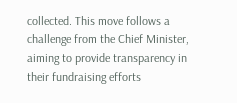collected. This move follows a challenge from the Chief Minister, aiming to provide transparency in their fundraising efforts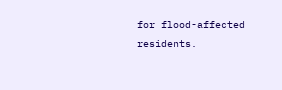for flood-affected residents.